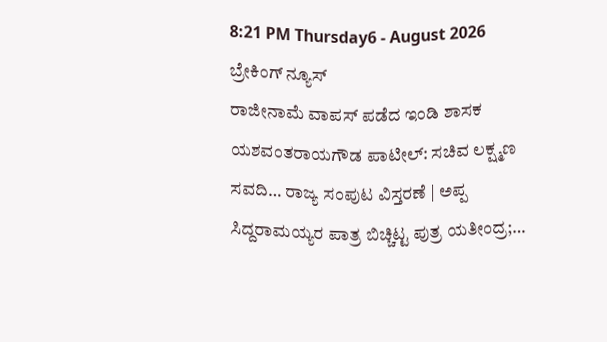8:21 PM Thursday6 - August 2026
ಬ್ರೇಕಿಂಗ್ ನ್ಯೂಸ್
ರಾಜೀನಾಮೆ ವಾಪಸ್ ಪಡೆದ ಇಂಡಿ ಶಾಸಕ ಯಶವಂತರಾಯಗೌಡ ಪಾಟೀಲ್: ಸಚಿವ ಲಕ್ಷ್ಮಣ ಸವದಿ… ರಾಜ್ಯ ಸಂಪುಟ ವಿಸ್ತರಣೆ | ಅಪ್ಪ ಸಿದ್ದರಾಮಯ್ಯರ ಪಾತ್ರ ಬಿಚ್ಚಿಟ್ಟ ಪುತ್ರ ಯತೀಂದ್ರ;…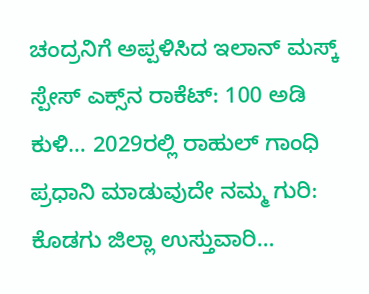ಚಂದ್ರನಿಗೆ ಅಪ್ಪಳಿಸಿದ ಇಲಾನ್ ಮಸ್ಕ್ ಸ್ಪೇಸ್‌ ಎಕ್ಸ್‌ನ ರಾಕೆಟ್‌: 100 ಅಡಿ ಕುಳಿ… 2029ರಲ್ಲಿ ರಾಹುಲ್ ಗಾಂಧಿ ಪ್ರಧಾನಿ ಮಾಡುವುದೇ ನಮ್ಮ ಗುರಿ: ಕೊಡಗು ಜಿಲ್ಲಾ ಉಸ್ತುವಾರಿ…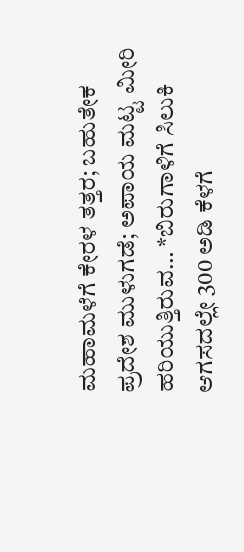ಮಹಾಮಳೆಗೆ ಕೇರಳ ತತ್ತರ; ಬಹುತೇಕ ಪ್ರದೇಶ ಮುಳುಗಡೆ; ಅಪಾಯ ಮಟ್ಟ ಮೀರಿ ಹರಿಯುತ್ತಿರುವ… *ಬಿರುಗಾಳಿಗೆ ಸಿಲುಕಿ ಆಗಸದಲ್ಲೇ 300 ಅಡಿ ಕೆಳಗೆ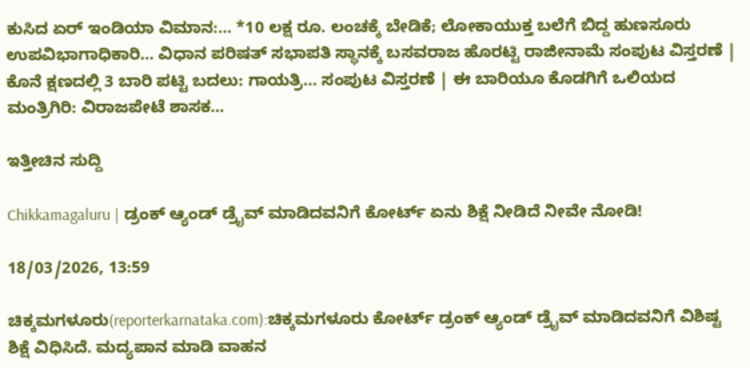ಕುಸಿದ ಏರ್ ಇಂಡಿಯಾ ವಿಮಾನ:… *10 ಲಕ್ಷ ರೂ. ಲಂಚಕ್ಕೆ ಬೇಡಿಕೆ; ಲೋಕಾಯುಕ್ತ ಬಲೆಗೆ ಬಿದ್ದ ಹುಣಸೂರು ಉಪವಿಭಾಗಾಧಿಕಾರಿ… ವಿಧಾನ ಪರಿಷತ್‌ ಸಭಾಪತಿ ಸ್ಥಾನಕ್ಕೆ ಬಸವರಾಜ ಹೊರಟ್ಟಿ ರಾಜೀನಾಮೆ ಸಂಪುಟ ವಿಸ್ತರಣೆ | ಕೊನೆ ಕ್ಷಣದಲ್ಲಿ 3 ಬಾರಿ ಪಟ್ಟಿ ಬದಲು: ಗಾಯತ್ರಿ… ಸಂಪುಟ ವಿಸ್ತರಣೆ | ಈ ಬಾರಿಯೂ ಕೊಡಗಿಗೆ ಒಲಿಯದ ಮಂತ್ರಿಗಿರಿ: ವಿರಾಜಪೇಟೆ ಶಾಸಕ…

ಇತ್ತೀಚಿನ ಸುದ್ದಿ

Chikkamagaluru | ಡ್ರಂಕ್ ಆ್ಯಂಡ್ ಡ್ರೈವ್ ಮಾಡಿದವನಿಗೆ ಕೋರ್ಟ್ ಏನು ಶಿಕ್ಷೆ ನೀಡಿದೆ ನೀವೇ ನೋಡಿ!

18/03/2026, 13:59

ಚಿಕ್ಕಮಗಳೂರು(reporterkarnataka.com):ಚಿಕ್ಕಮಗಳೂರು ಕೋರ್ಟ್ ಡ್ರಂಕ್ ಆ್ಯಂಡ್ ಡ್ರೈವ್ ಮಾಡಿದವನಿಗೆ ವಿಶಿಷ್ಟ ಶಿಕ್ಷೆ ವಿಧಿಸಿದೆ. ಮದ್ಯಪಾನ ಮಾಡಿ ವಾಹನ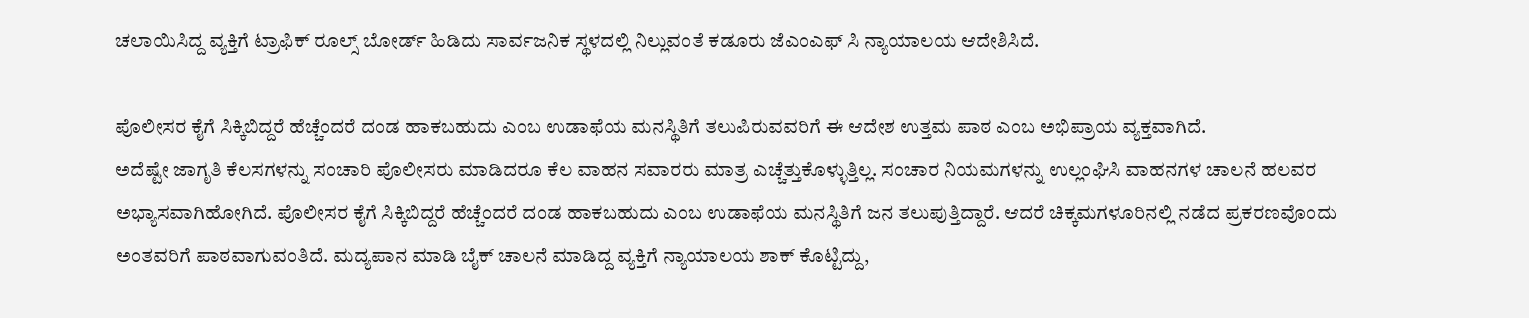ಚಲಾಯಿಸಿದ್ದ ವ್ಯಕ್ತಿಗೆ ಟ್ರಾಫಿಕ್ ರೂಲ್ಸ್ ಬೋರ್ಡ್ ಹಿಡಿದು ಸಾರ್ವಜನಿಕ ಸ್ಥಳದಲ್ಲಿ ನಿಲ್ಲುವಂತೆ ಕಡೂರು ಜೆಎಂಎಫ್ ಸಿ ನ್ಯಾಯಾಲಯ ಆದೇಶಿಸಿದೆ.

ಪೊಲೀಸರ ಕೈಗೆ ಸಿಕ್ಕಿಬಿದ್ದರೆ ಹೆಚ್ಚೆಂದರೆ ದಂಡ ಹಾಕಬಹುದು ಎಂಬ ಉಡಾಫೆಯ ಮನಸ್ಥಿತಿಗೆ ತಲುಪಿರುವವರಿಗೆ ಈ ಆದೇಶ ಉತ್ತಮ ಪಾಠ ಎಂಬ ಅಭಿಪ್ರಾಯ ವ್ಯಕ್ತವಾಗಿದೆ.
ಅದೆಷ್ಟೇ ಜಾಗೃತಿ ಕೆಲಸಗಳನ್ನು ಸಂಚಾರಿ ಪೊಲೀಸರು ಮಾಡಿದರೂ ಕೆಲ ವಾಹನ ಸವಾರರು ಮಾತ್ರ ಎಚ್ಚೆತ್ತುಕೊಳ್ಳುತ್ತಿಲ್ಲ. ಸಂಚಾರ ನಿಯಮಗಳನ್ನು ಉಲ್ಲಂಘಿಸಿ ವಾಹನಗಳ ಚಾಲನೆ ಹಲವರ ಅಭ್ಯಾಸವಾಗಿಹೋಗಿದೆ. ಪೊಲೀಸರ ಕೈಗೆ ಸಿಕ್ಕಿಬಿದ್ದರೆ ಹೆಚ್ಚೆಂದರೆ ದಂಡ ಹಾಕಬಹುದು ಎಂಬ ಉಡಾಫೆಯ ಮನಸ್ಥಿತಿಗೆ ಜನ ತಲುಪುತ್ತಿದ್ದಾರೆ. ಆದರೆ ಚಿಕ್ಕಮಗಳೂರಿನಲ್ಲಿ ನಡೆದ ಪ್ರಕರಣವೊಂದು ಅಂತವರಿಗೆ ಪಾಠವಾಗುವಂತಿದೆ. ಮದ್ಯಪಾನ ಮಾಡಿ ಬೈಕ್ ಚಾಲನೆ ಮಾಡಿದ್ದ ವ್ಯಕ್ತಿಗೆ ನ್ಯಾಯಾಲಯ ಶಾಕ್ ಕೊಟ್ಟಿದ್ದು,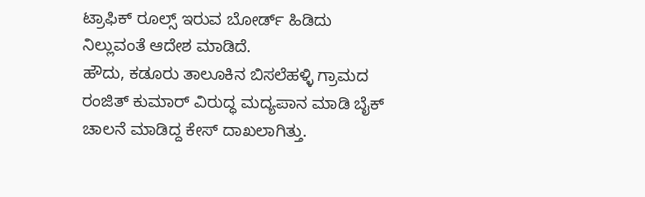ಟ್ರಾಫಿಕ್ ರೂಲ್ಸ್ ಇರುವ‌ ಬೋರ್ಡ್ ಹಿಡಿದು ನಿಲ್ಲುವಂತೆ ಆದೇಶ ಮಾಡಿದೆ.
ಹೌದು, ಕಡೂರು ತಾಲೂಕಿನ ಬಿಸಲೆಹಳ್ಳಿ ಗ್ರಾಮದ ರಂಜಿತ್ ಕುಮಾರ್ ವಿರುದ್ಧ ಮದ್ಯಪಾನ ಮಾಡಿ ಬೈಕ್ ಚಾಲನೆ ಮಾಡಿದ್ದ ಕೇಸ್ ದಾಖಲಾಗಿತ್ತು.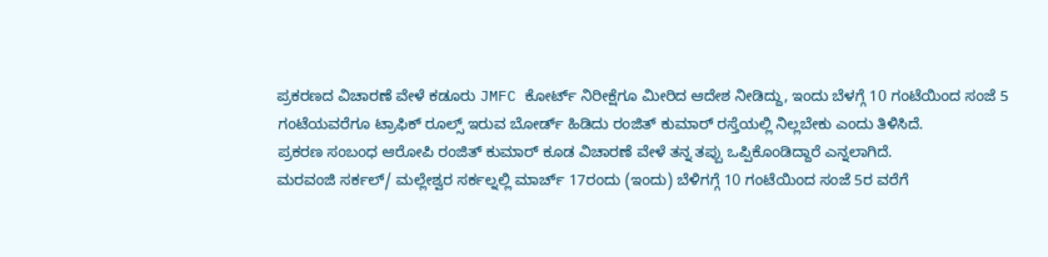ಪ್ರಕರಣದ ವಿಚಾರಣೆ ವೇಳೆ ಕಡೂರು JMFC ಕೋರ್ಟ್ ನಿರೀಕ್ಷೆಗೂ ಮೀರಿದ ಆದೇಶ ನೀಡಿದ್ದು, ಇಂದು ಬೆಳಗ್ಗೆ 10 ಗಂಟೆಯಿಂದ ಸಂಜೆ 5 ಗಂಟೆಯವರೆಗೂ ಟ್ರಾಫಿಕ್ ರೂಲ್ಸ್ ಇರುವ‌ ಬೋರ್ಡ್ ಹಿಡಿದು ರಂಜಿತ್ ಕುಮಾರ್ ರಸ್ತೆಯಲ್ಲಿ ನಿಲ್ಲಬೇಕು ಎಂದು ತಿಳಿಸಿದೆ.
ಪ್ರಕರಣ ಸಂಬಂಧ ಆರೋಪಿ ರಂಜಿತ್ ಕುಮಾರ್ ಕೂಡ ವಿಚಾರಣೆ ವೇಳೆ ತನ್ನ ತಪ್ಪು ಒಪ್ಪಿಕೊಂಡಿದ್ದಾರೆ ಎನ್ನಲಾಗಿದೆ.
ಮರವಂಜಿ ಸರ್ಕಲ್/ ಮಲ್ಲೇಶ್ವರ ಸರ್ಕಲ್ನಲ್ಲಿ ಮಾರ್ಚ್ 17ರಂದು (ಇಂದು) ಬೆಳಿಗಗ್ಗೆ 10 ಗಂಟೆಯಿಂದ ಸಂಜೆ 5ರ ವರೆಗೆ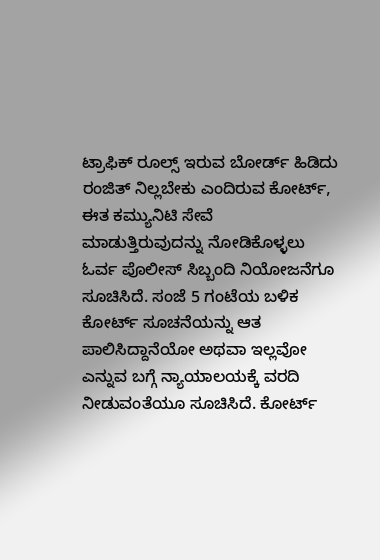ಟ್ರಾಫಿಕ್ ರೂಲ್ಸ್ ಇರುವ‌ ಬೋರ್ಡ್ ಹಿಡಿದು ರಂಜಿತ್ ನಿಲ್ಲಬೇಕು ಎಂದಿರುವ ಕೋರ್ಟ್, ಈತ ಕಮ್ಯುನಿಟಿ ಸೇವೆ ಮಾಡುತ್ತಿರುವುದನ್ನು ನೋಡಿಕೊಳ್ಳಲು ಓರ್ವ ಪೊಲೀಸ್ ಸಿಬ್ಬಂದಿ ನಿಯೋಜನೆಗೂ ಸೂಚಿಸಿದೆ. ಸಂಜೆ 5 ಗಂಟೆಯ ಬಳಿಕ ಕೋರ್ಟ್ ಸೂಚನೆಯನ್ನು ಆತ ಪಾಲಿಸಿದ್ದಾನೆಯೋ ಅಥವಾ ಇಲ್ಲವೋ ಎನ್ನುವ ಬಗ್ಗೆ ನ್ಯಾಯಾಲಯಕ್ಕೆ ವರದಿ ನೀಡುವಂತೆಯೂ ಸೂಚಿಸಿದೆ. ಕೋರ್ಟ್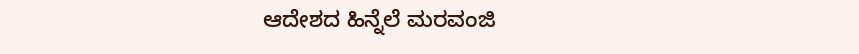ಆದೇಶದ ಹಿನ್ನೆಲೆ ಮರವಂಜಿ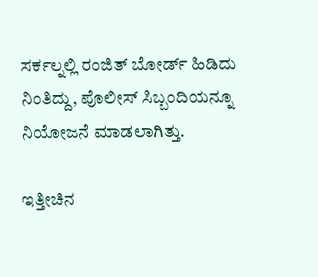ಸರ್ಕಲ್ನಲ್ಲಿ ರಂಜಿತ್ ಬೋರ್ಡ್ ಹಿಡಿದು ನಿಂತಿದ್ದು, ಪೊಲೀಸ್ ಸಿಬ್ಬಂದಿಯನ್ನೂ ನಿಯೋಜನೆ ಮಾಡಲಾಗಿತ್ತು.

ಇತ್ತೀಚಿನ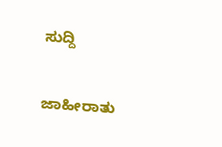ಸುದ್ದಿ

ಜಾಹೀರಾತು